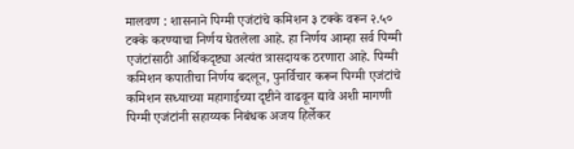मालवण : शासनाने पिग्मी एजंटांचे कमिशन ३ टक्के वरून २.५० टक्के करण्याचा निर्णय घेतलेला आहे. हा निर्णय आम्हा सर्व पिग्मी एजंटांसाठी आर्थिकदृष्ट्या अत्यंत त्रासदायक ठरणारा आहे. पिग्मी कमिशन कपातीचा निर्णय बदलून, पुनर्विचार करून पिग्मी एजंटांचे कमिशन सध्याच्या महागाईच्या दृष्टीने वाढवून द्यावे अशी मागणी पिग्मी एजंटांनी सहाय्यक निबंधक अजय हिर्लेकर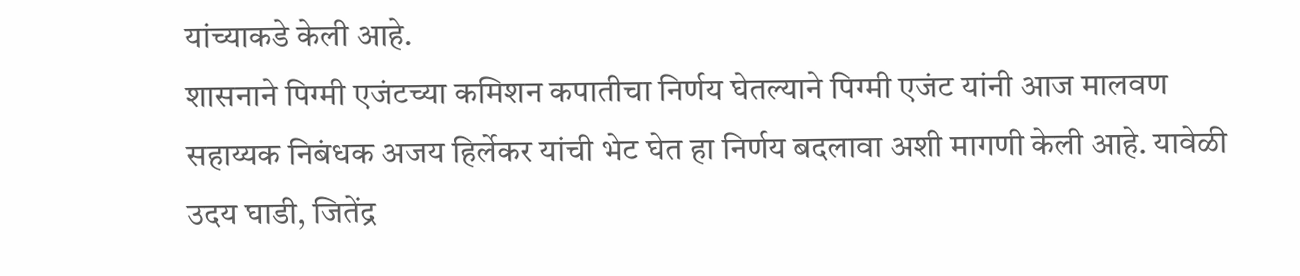यांच्याकडे केली आहे.
शासनाने पिग्मी एजंटच्या कमिशन कपातीचा निर्णय घेतल्याने पिग्मी एजंट यांनी आज मालवण सहाय्यक निबंधक अजय हिर्लेकर यांची भेट घेत हा निर्णय बदलावा अशी मागणी केली आहे. यावेळी उदय घाडी, जितेंद्र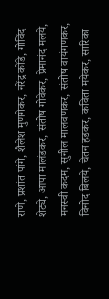राणे, प्रशांत पांगे, शैलेश मुणगेकर, नरेंद्र कोंडे, गोविंद शेट्ये, आपा मालंडकर, संतोष गोवेकर, प्रेमानंद मलये, मनस्वी कदम, सुनील मालवणकर, संतोष वायंगणकर, विनोद बिलये, चेतन हडकर, कविता मयेकर, सारिका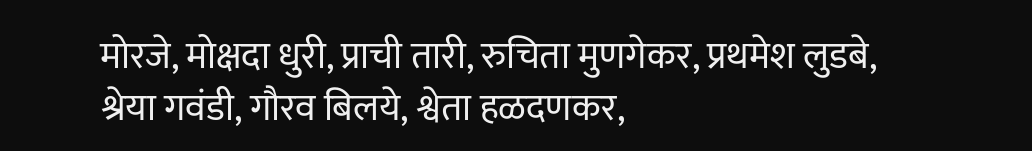मोरजे, मोक्षदा धुरी, प्राची तारी, रुचिता मुणगेकर, प्रथमेश लुडबे, श्रेया गवंडी, गौरव बिलये, श्वेता हळदणकर,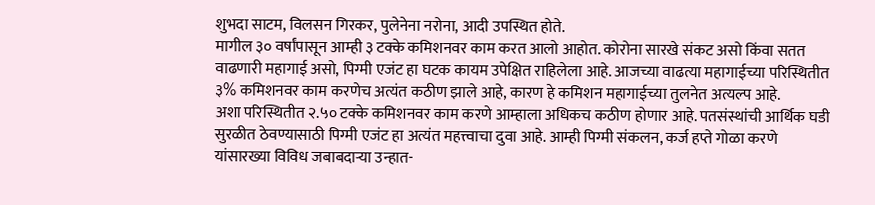शुभदा साटम, विलसन गिरकर, पुलेनेना नरोना, आदी उपस्थित होते.
मागील ३० वर्षांपासून आम्ही ३ टक्के कमिशनवर काम करत आलो आहोत. कोरोना सारखे संकट असो किंवा सतत वाढणारी महागाई असो, पिग्मी एजंट हा घटक कायम उपेक्षित राहिलेला आहे. आजच्या वाढत्या महागाईच्या परिस्थितीत ३% कमिशनवर काम करणेच अत्यंत कठीण झाले आहे, कारण हे कमिशन महागाईच्या तुलनेत अत्यल्प आहे.
अशा परिस्थितीत २.५० टक्के कमिशनवर काम करणे आम्हाला अधिकच कठीण होणार आहे. पतसंस्थांची आर्थिक घडी सुरळीत ठेवण्यासाठी पिग्मी एजंट हा अत्यंत महत्त्वाचा दुवा आहे. आम्ही पिग्मी संकलन, कर्ज हप्ते गोळा करणे यांसारख्या विविध जबाबदाऱ्या उन्हात-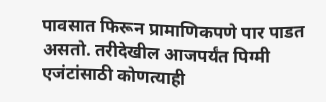पावसात फिरून प्रामाणिकपणे पार पाडत असतो. तरीदेखील आजपर्यंत पिग्मी एजंटांसाठी कोणत्याही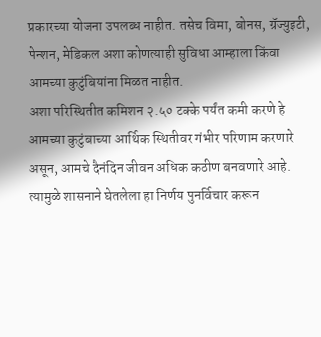प्रकारच्या योजना उपलब्ध नाहीत. तसेच विमा, बोनस, ग्रॅज्युइटी, पेन्शन, मेडिकल अशा कोणत्याही सुविधा आम्हाला किंवा आमच्या कुटुंबियांना मिळत नाहीत.
अशा परिस्थितीत कमिशन २.५० टक्के पर्यंत कमी करणे हे आमच्या कुटुंबाच्या आर्थिक स्थितीवर गंभीर परिणाम करणारे असून, आमचे दैनंदिन जीवन अधिक कठीण बनवणारे आहे. त्यामुळे शासनाने घेतलेला हा निर्णय पुनर्विचार करून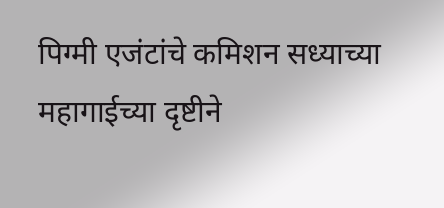पिग्मी एजंटांचे कमिशन सध्याच्या महागाईच्या दृष्टीने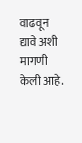वाढवून द्यावे अशी मागणी केली आहे.